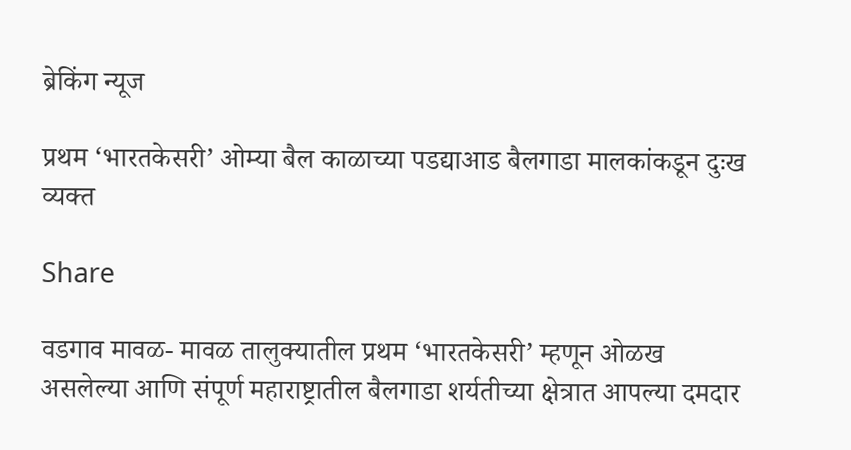ब्रेकिंग न्यूज

प्रथम ‘भारतकेसरी’ ओम्या बैल काळाच्या पडद्याआड बैलगाडा मालकांकडून दुःख व्यक्त

Share

वडगाव मावळ- मावळ तालुक्यातील प्रथम ‘भारतकेसरी’ म्हणून ओळख असलेल्या आणि संपूर्ण महाराष्ट्रातील बैलगाडा शर्यतीच्या क्षेत्रात आपल्या दमदार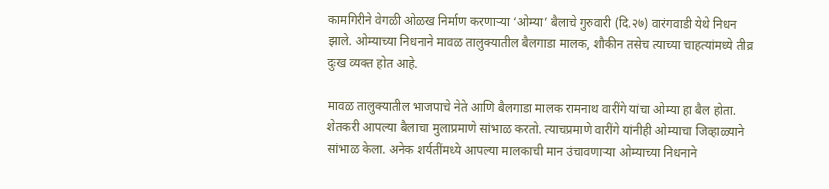कामगिरीने वेगळी ओळख निर्माण करणाऱ्या ‘ओम्या’ बैलाचे गुरुवारी (दि.२७) वारंगवाडी येथे निधन झाले. ओम्याच्या निधनाने मावळ तालुक्यातील बैलगाडा मालक, शौकीन तसेच त्याच्या चाहत्यांमध्ये तीव्र दुःख व्यक्त होत आहे.

मावळ तालुक्यातील भाजपाचे नेते आणि बैलगाडा मालक रामनाथ वारींगे यांचा ओम्या हा बैल होता. शेतकरी आपल्या बैलाचा मुलाप्रमाणे सांभाळ करतो. त्याचप्रमाणे वारींगे यांनीही ओम्याचा जिव्हाळ्याने सांभाळ केला. अनेक शर्यतींमध्ये आपल्या मालकाची मान उंचावणाऱ्या ओम्याच्या निधनाने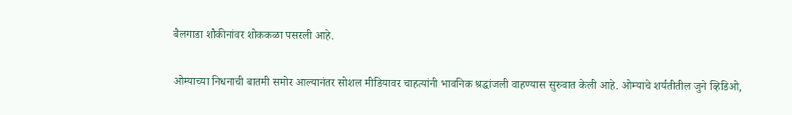बैलगाडा शौकीनांवर शोककळा पसरली आहे.

ओम्याच्या निधनाची बातमी समोर आल्यानंतर सोशल मीडियावर चाहत्यांनी भावनिक श्रद्धांजली वाहण्यास सुरुवात केली आहे. ओम्याचे शर्यतीतील जुने व्हिडिओ,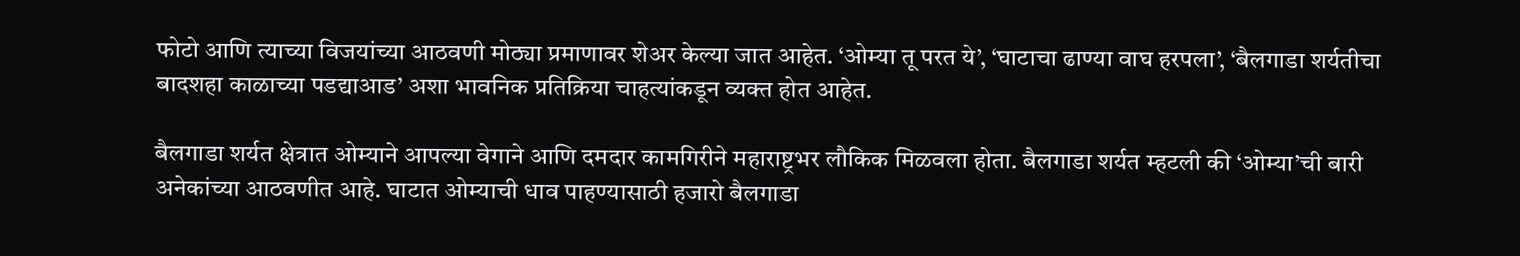फोटो आणि त्याच्या विजयांच्या आठवणी मोठ्या प्रमाणावर शेअर केल्या जात आहेत. ‘ओम्या तू परत ये’, ‘घाटाचा ढाण्या वाघ हरपला’, ‘बैलगाडा शर्यतीचा बादशहा काळाच्या पडद्याआड’ अशा भावनिक प्रतिक्रिया चाहत्यांकडून व्यक्त होत आहेत.

बैलगाडा शर्यत क्षेत्रात ओम्याने आपल्या वेगाने आणि दमदार कामगिरीने महाराष्ट्रभर लौकिक मिळवला होता. बैलगाडा शर्यत म्हटली की ‘ओम्या’ची बारी अनेकांच्या आठवणीत आहे. घाटात ओम्याची धाव पाहण्यासाठी हजारो बैलगाडा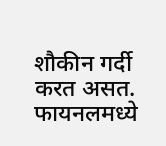शौकीन गर्दी करत असत. फायनलमध्ये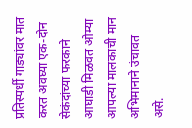प्रतिस्पर्धी गाड्यांवर मात करत अवघ्या एक-दोन सेकंदांच्या फरकाने आघाडी मिळवत ओम्या आपल्या मालकाची मान अभिमानाने उंचावत असे.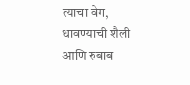त्याचा वेग, धावण्याची शैली आणि रुबाब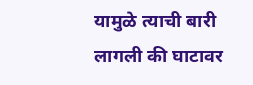यामुळे त्याची बारी लागली की घाटावर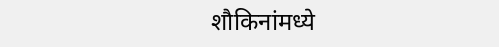शौकिनांमध्ये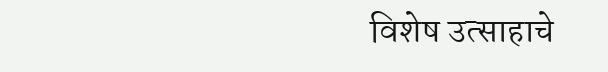विशेष उत्साहाचे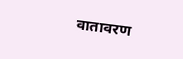वातावरण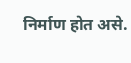निर्माण होत असे.